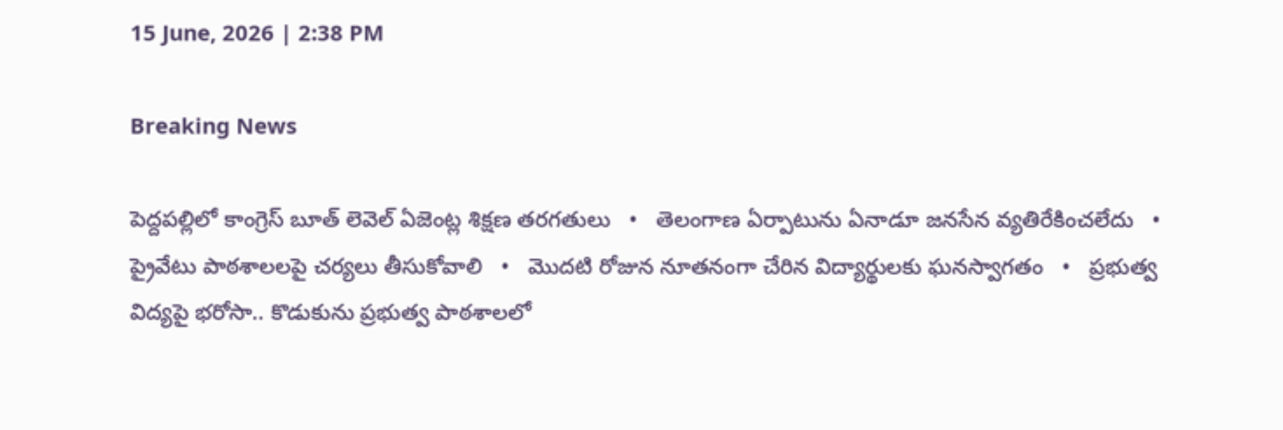15 June, 2026 | 2:38 PM

Breaking News

పెద్దపల్లిలో కాంగ్రెస్ బూత్ లెవెల్ ఏజెంట్ల శిక్షణ తరగతులు   •   తెలంగాణ ఏర్పాటును ఏనాడూ జనసేన వ్యతిరేకించలేదు   •   ప్రైవేటు పాఠశాలలపై చర్యలు తీసుకోవాలి   •   మొదటి రోజున నూతనంగా చేరిన విద్యార్థులకు ఘనస్వాగతం   •   ప్రభుత్వ విద్యపై భరోసా.. కొడుకును ప్రభుత్వ పాఠశాలలో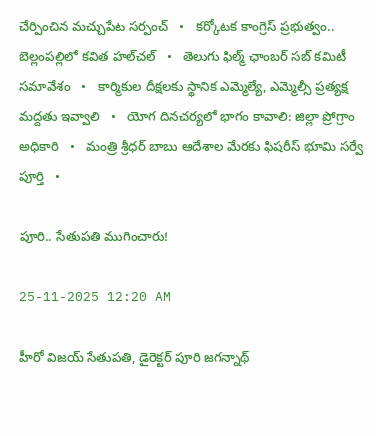చేర్పించిన మచ్చుపేట సర్పంచ్   •   కర్కోటక కాంగ్రెస్ ప్రభుత్వం.. బెల్లంపల్లిలో కవిత హల్‌చల్‌   •   తెలుగు ఫిల్మ్ ఛాంబర్ సబ్ కమిటీ సమావేశం   •   కార్మికుల దీక్షలకు స్థానిక ఎమ్మెల్యే, ఎమ్మెల్సీ ప్రత్యక్ష మద్దతు ఇవ్వాలి   •   యోగ దినచర్యలో భాగం కావాలి: జిల్లా ప్రోగ్రాం అధికారి   •   మంత్రి శ్రీధర్ బాబు ఆదేశాల మేరకు ఫిషరీస్ భూమి సర్వే పూర్తి   •

పూరి.. సేతుపతి ముగించారు!

25-11-2025 12:20 AM

హీరో విజయ్ సేతుపతి, డైరెక్టర్ పూరి జగన్నాథ్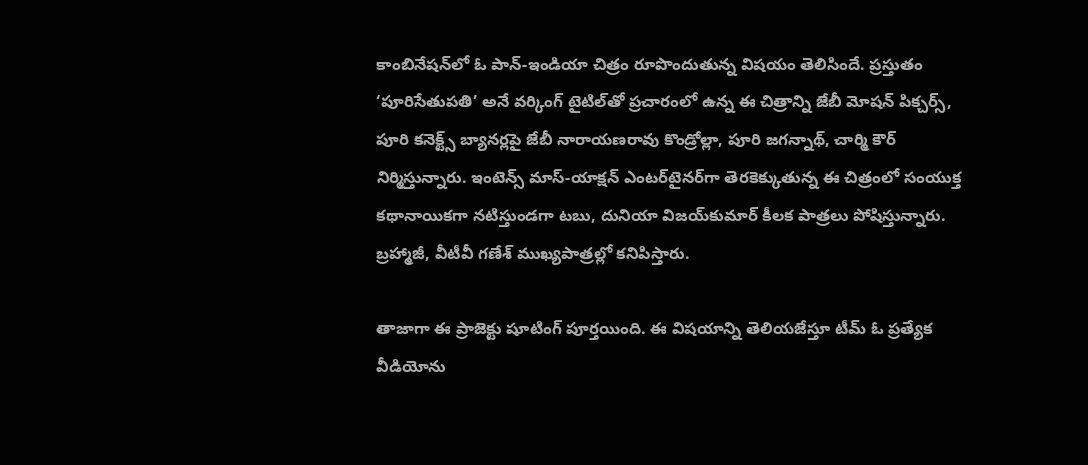కాంబినేషన్‌లో ఓ పాన్-ఇండియా చిత్రం రూపొందుతున్న విషయం తెలిసిందే. ప్రస్తుతం ‘పూరిసేతుపతి’ అనే వర్కింగ్ టైటిల్‌తో ప్రచారంలో ఉన్న ఈ చిత్రాన్ని జేబీ మోషన్ పిక్చర్స్, పూరి కనెక్ట్స్ బ్యానర్లపై జేబీ నారాయణరావు కొండ్రోల్లా, పూరి జగన్నాథ్, చార్మి కౌర్ నిర్మిస్తున్నారు. ఇంటెన్స్ మాస్-యాక్షన్ ఎంటర్‌టైనర్‌గా తెరకెక్కుతున్న ఈ చిత్రంలో సంయుక్త కథానాయికగా నటిస్తుండగా టబు, దునియా విజయ్‌కుమార్ కీలక పాత్రలు పోషిస్తున్నారు. బ్రహ్మాజీ, వీటీవీ గణేశ్ ముఖ్యపాత్రల్లో కనిపిస్తారు.

తాజాగా ఈ ప్రాజెక్టు షూటింగ్ పూర్తయింది. ఈ విషయాన్ని తెలియజేస్తూ టీమ్ ఓ ప్రత్యేక వీడియోను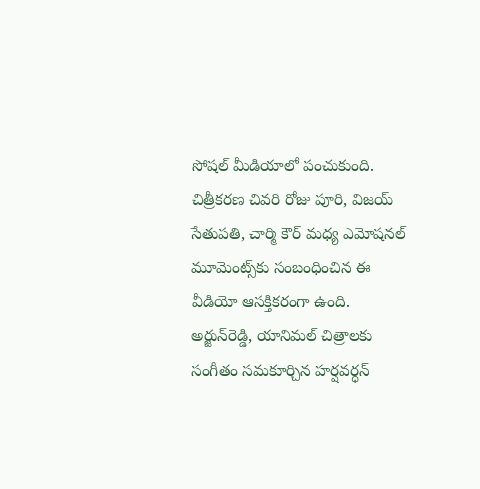సోషల్ మీడియాలో పంచుకుంది. చిత్రీకరణ చివరి రోజు పూరి, విజయ్ సేతుపతి, చార్మి కౌర్ మధ్య ఎమోషనల్ మూమెంట్స్‌కు సంబంధించిన ఈ వీడియో ఆసక్తికరంగా ఉంది. అర్జున్‌రెడ్డి, యానిమల్ చిత్రాలకు సంగీతం సమకూర్చిన హర్షవర్ధన్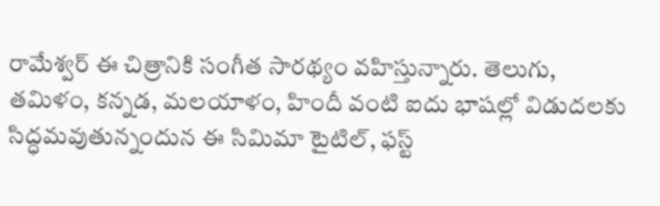రామేశ్వర్ ఈ చిత్రానికి సంగీత సారథ్యం వహిస్తున్నారు. తెలుగు, తమిళం, కన్నడ, మలయాళం, హిందీ వంటి ఐదు భాషల్లో విడుదలకు సిద్ధమవుతున్నందున ఈ సిమిమా టైటిల్, ఫస్ట్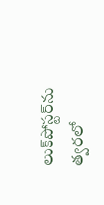లుక్‌పోస్టర్‌ను త్వరలో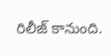రిలీజ్ కానుంది.